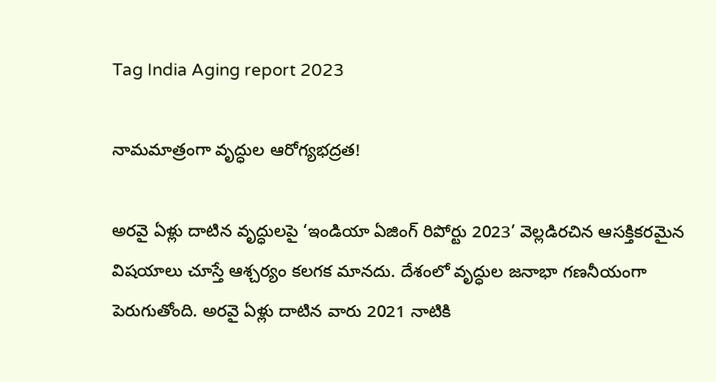Tag India Aging report 2023

నామమాత్రంగా వృద్ధుల ఆరోగ్యభద్రత!

అరవై ఏళ్లు దాటిన వృద్ధులపై ‘ఇండియా ఏజింగ్‌ రిపోర్టు 2023’ వెల్లడిరచిన ఆసక్తికరమైన విషయాలు చూస్తే ఆశ్చర్యం కలగక మానదు. దేశంలో వృద్ధుల జనాభా గణనీయంగా పెరుగుతోంది. అరవై ఏళ్లు దాటిన వారు 2021 నాటికి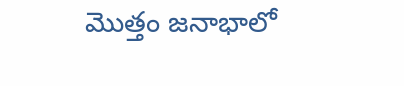మొత్తం జనాభాలో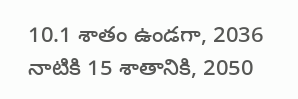10.1 శాతం ఉండగా, 2036 నాటికి 15 శాతానికి, 2050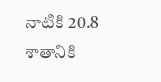నాటికి 20.8 శాతానికి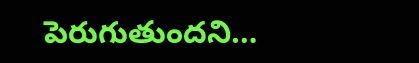పెరుగుతుందని…